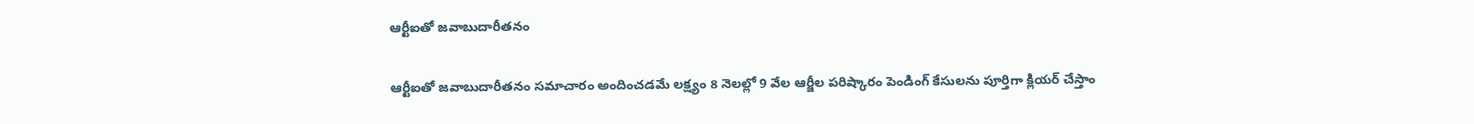ఆర్టీఐతో జవాబుదారీతనం

ఆర్టీఐతో జవాబుదారీతనం సమాచారం అందించడమే లక్ష్యం 8 నెలల్లో 9 వేల ఆర్జీల పరిష్కారం పెండింగ్ కేసులను పూర్తిగా క్లియర్ చేస్తాం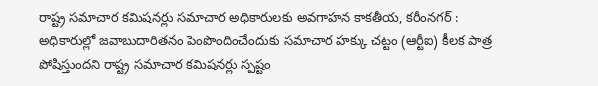రాష్ట్ర సమాచార కమిషనర్లు సమాచార అధికారుల‌కు అవ‌గాహ‌న‌ కాకతీయ, కరీంనగర్ : అధికారుల్లో జవాబుదారితనం పెంపొందించేందుకు సమాచార హక్కు చట్టం (ఆర్టీఐ) కీలక పాత్ర పోషిస్తుందని రాష్ట్ర సమాచార కమిషనర్లు స్పష్టం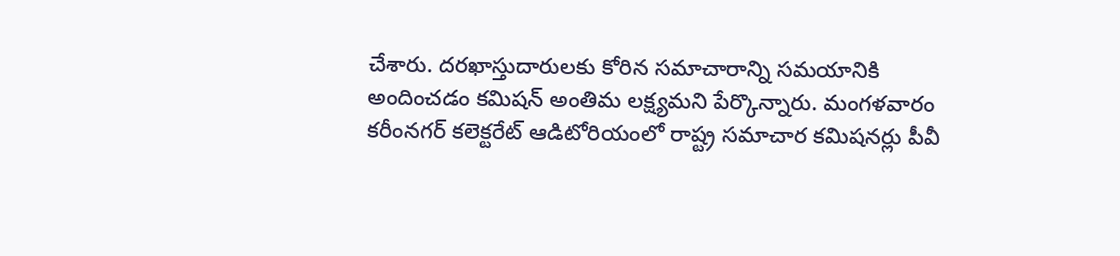చేశారు. దరఖాస్తుదారులకు కోరిన సమాచారాన్ని సమయానికి అందించడం కమిషన్ అంతిమ లక్ష్యమని పేర్కొన్నారు. మంగళవారం కరీంనగర్ కలెక్టరేట్ ఆడిటోరియంలో రాష్ట్ర సమాచార కమిషనర్లు పీవీ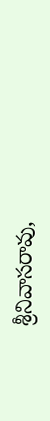శ్రీనివాసరావు,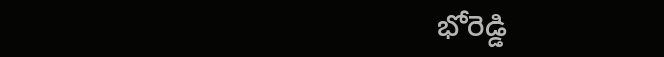భోరెడ్డి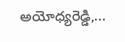అయోధ్యరెడ్డి,...